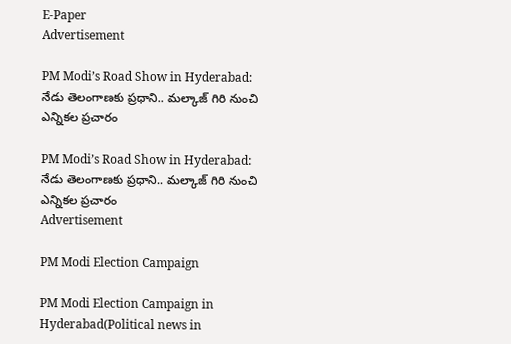E-Paper
Advertisement

PM Modi’s Road Show in Hyderabad: నేడు తెలంగాణకు ప్రధాని.. మల్కాజ్ గిరి నుంచి ఎన్నికల ప్రచారం

PM Modi’s Road Show in Hyderabad: నేడు తెలంగాణకు ప్రధాని.. మల్కాజ్ గిరి నుంచి ఎన్నికల ప్రచారం
Advertisement

PM Modi Election Campaign

PM Modi Election Campaign in Hyderabad(Political news in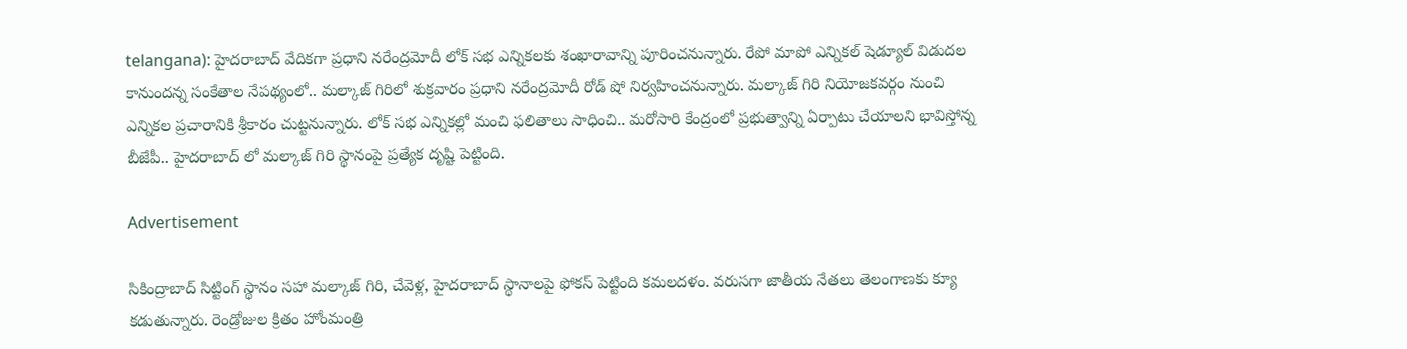telangana): హైదరాబాద్ వేదికగా ప్రధాని నరేంద్రమోదీ లోక్ సభ ఎన్నికలకు శంఖారావాన్ని పూరించనున్నారు. రేపో మాపో ఎన్నికల్ షెడ్యూల్ విడుదల కానుందన్న సంకేతాల నేపథ్యంలో.. మల్కాజ్ గిరిలో శుక్రవారం ప్రధాని నరేంద్రమోదీ రోడ్ షో నిర్వహించనున్నారు. మల్కాజ్ గిరి నియోజకవర్గం నుంచి ఎన్నికల ప్రచారానికి శ్రీకారం చుట్టనున్నారు. లోక్ సభ ఎన్నికల్లో మంచి ఫలితాలు సాధించి.. మరోసారి కేంద్రంలో ప్రభుత్వాన్ని ఏర్పాటు చేయాలని భావిస్తోన్న బీజేపీ.. హైదరాబాద్ లో మల్కాజ్ గిరి స్థానంపై ప్రత్యేక దృష్టి పెట్టింది.

Advertisement

సికింద్రాబాద్ సిట్టింగ్ స్థానం సహా మల్కాజ్ గిరి, చేవెళ్ల, హైదరాబాద్ స్థానాలపై ఫోకస్ పెట్టింది కమలదళం. వరుసగా జాతీయ నేతలు తెలంగాణకు క్యూ కడుతున్నారు. రెండ్రోజుల క్రితం హోంమంత్రి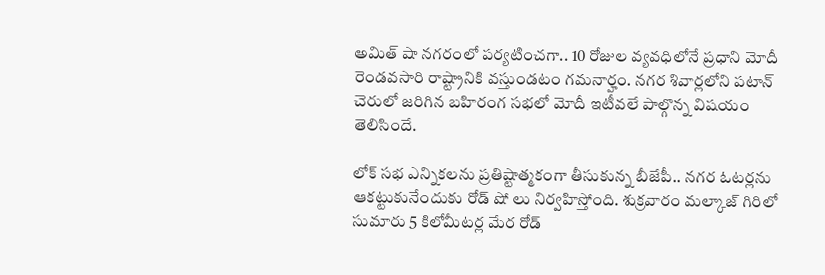అమిత్ షా నగరంలో పర్యటించగా.. 10 రోజుల వ్యవధిలోనే ప్రధాని మోదీ రెండవసారి రాష్ట్రానికి వస్తుండటం గమనార్హం. నగర శివార్లలోని పటాన్ చెరులో జరిగిన బహిరంగ సభలో మోదీ ఇటీవలే పాల్గొన్న విషయం తెలిసిందే.

లోక్ సభ ఎన్నికలను ప్రతిష్టాత్మకంగా తీసుకున్న బీజేపీ.. నగర ఓటర్లను ఆకట్టుకునేందుకు రోడ్ షో లు నిర్వహిస్తోంది. శుక్రవారం మల్కాజ్ గిరిలో సుమారు 5 కిలోమీటర్ల మేర రోడ్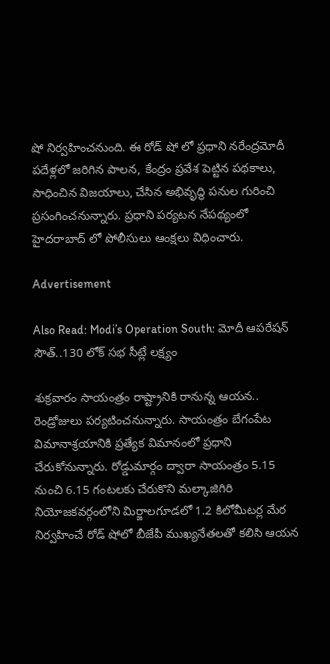షో నిర్వహించనుంది. ఈ రోడ్ షో లో ప్రధాని నరేంద్రమోదీ పదేళ్లలో జరిగిన పాలన, కేంద్రం ప్రవేశ పెట్టిన పథకాలు, సాధించిన విజయాలు, చేసిన అభివృద్ధి పనుల గురించి ప్రసంగించనున్నారు. ప్రధాని పర్యటన నేపథ్యంలో హైదరాబాద్ లో పోలీసులు ఆంక్షలు విధించారు.

Advertisement

Also Read: Modi’s Operation South: మోదీ ఆపరేషన్ సౌత్..130 లోక్ సభ సీట్లే లక్ష్యం

శుక్రవారం సాయంత్రం రాష్ట్రానికి రానున్న ఆయన.. రెండ్రోజులు పర్యటించనున్నారు. సాయంత్రం బేగంపేట విమానాశ్రయానికి ప్రత్యేక విమానంలో ప్రధాని చేరుకోనున్నారు. రోడ్డుమార్గం ద్వారా సాయంత్రం 5.15 నుంచి 6.15 గంటలకు చేరుకొని మల్కాజిగిరి నియోజకవర్గంలోని మిర్జాలగూడలో 1.2 కిలోమీటర్ల మేర నిర్వహించే రోడ్ షోలో బీజేపీ ముఖ్యనేతలతో కలిసి ఆయన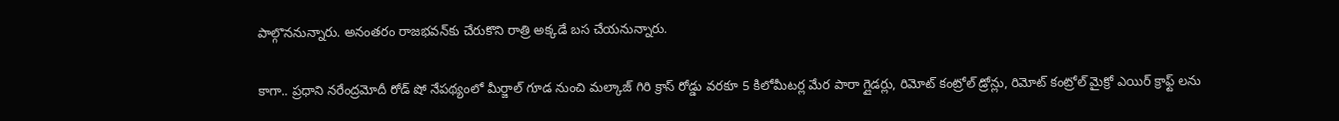పాల్గొననున్నారు. అనంతరం రాజభవన్‌కు చేరుకొని రాత్రి అక్కడే బస చేయనున్నారు.

కాగా.. ప్రధాని నరేంద్రమోదీ రోడ్ షో నేపథ్యంలో మీర్జాల్ గూడ నుంచి మల్కాజ్ గిరి క్రాస్ రోడ్డు వరకూ 5 కిలోమీటర్ల మేర పారా గ్లైడర్లు, రిమోట్ కంట్రోల్ డ్రోన్లు, రిమోట్ కంట్రోల్ మైక్రో ఎయిర్ క్రాఫ్ట్ లను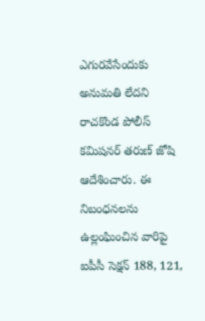ఎగురవేసేందుకు అనుమతి లేదని రాచకొండ పోలీస్ కమిషనర్ తరుణ్ జోషి ఆదేశించారు. ఈ నిబంధనలను ఉల్లంఘించిన వారిపై ఐపీసీ సెక్షన్ 188, 121,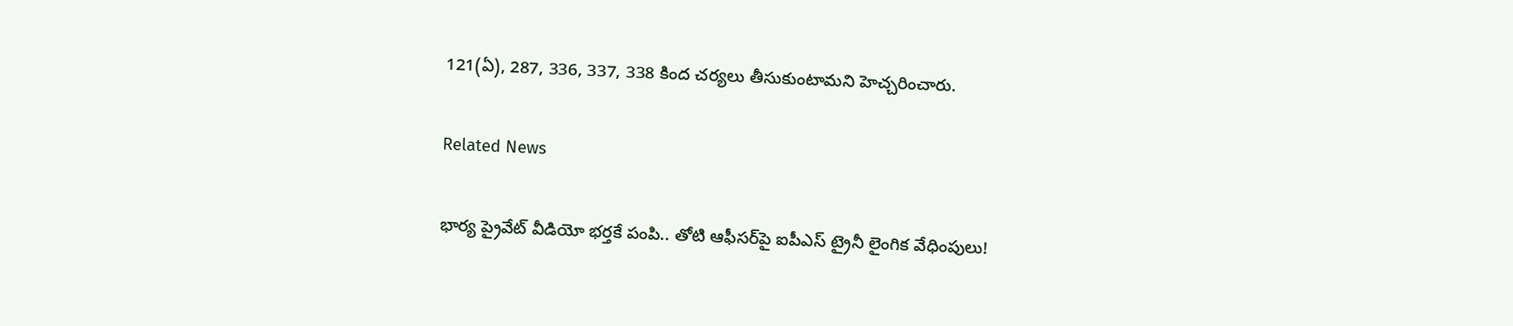121(ఏ), 287, 336, 337, 338 కింద చర్యలు తీసుకుంటామని హెచ్చరించారు.

Related News

భార్య ప్రైవేట్ వీడియో భర్తకే పంపి.. తోటి ఆఫీసర్‌పై ఐపీఎస్ ట్రైనీ లైంగిక వేధింపులు!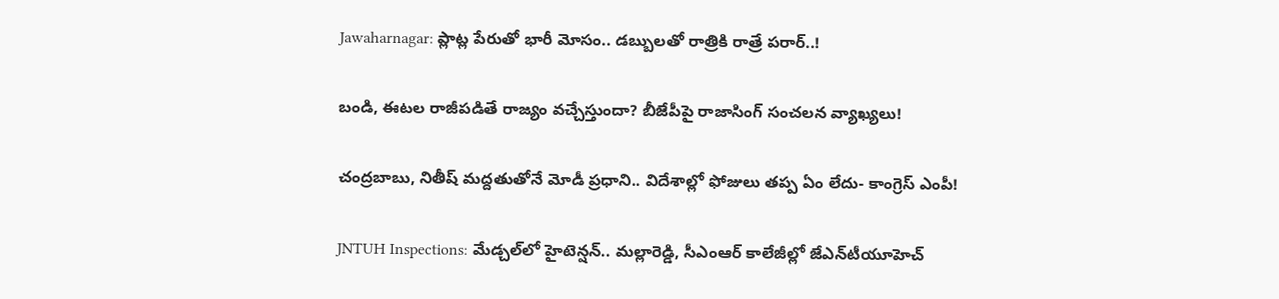Jawaharnagar: ప్లాట్ల పేరుతో భారీ మోసం.. డబ్బులతో రాత్రికి రాత్రే పరార్..!

బండి, ఈటల రాజీపడితే రాజ్యం వచ్చేస్తుందా? బీజేపీపై రాజాసింగ్ సంచలన వ్యాఖ్యలు!

చంద్రబాబు, నితీష్ మద్దతుతోనే మోడీ ప్రధాని.. విదేశాల్లో ఫోజులు తప్ప ఏం లేదు- కాంగ్రెస్ ఎంపీ!

JNTUH Inspections: మేడ్చల్‌లో హైటెన్షన్.. మల్లారెడ్డి, సీఎంఆర్ కాలేజీల్లో జేఎన్‌టీయూహెచ్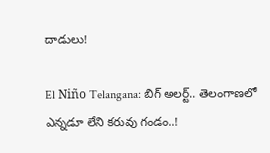దాడులు!

El Niño Telangana: బిగ్ అలర్ట్.. తెలంగాణలో ఎన్నడూ లేని కరువు గండం..!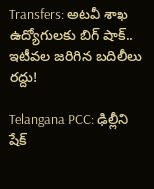Transfers: అటవీ శాఖ ఉద్యోగులకు బిగ్ షాక్.. ఇటీవల జరిగిన బదిలీలు రద్దు!

Telangana PCC: ఢిల్లీని షేక్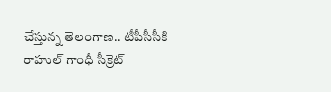చేస్తున్న తెలంగాణ.. టీపీసీసీకి రాహుల్ గాంధీ సీక్రెట్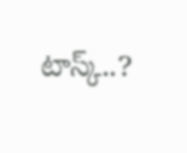టాస్క్..?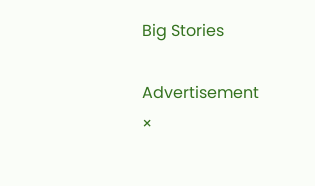Big Stories

Advertisement
×